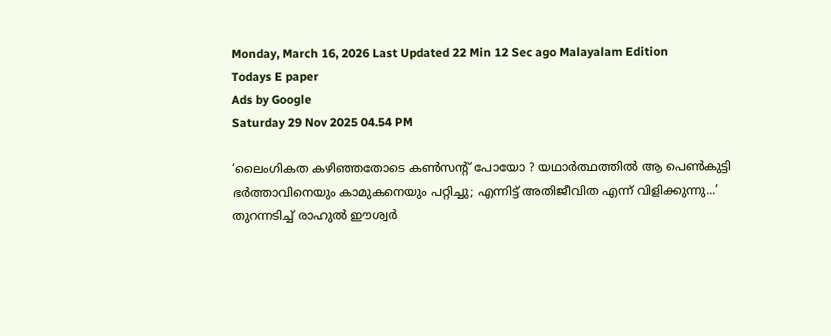Monday, March 16, 2026 Last Updated 22 Min 12 Sec ago Malayalam Edition
Todays E paper
Ads by Google
Saturday 29 Nov 2025 04.54 PM

‘ലൈംഗികത കഴിഞ്ഞതോടെ കണ്‍സന്റ് പോയോ ? യഥാര്‍ത്ഥത്തില്‍ ആ പെണ്‍കുട്ടി ഭര്‍ത്താവിനെയും കാമുകനെയും പറ്റിച്ചു; എന്നിട്ട് അതിജീവിത എന്ന് വിളിക്കുന്നു...’ തുറന്നടിച്ച് രാഹുല്‍ ഈശ്വര്‍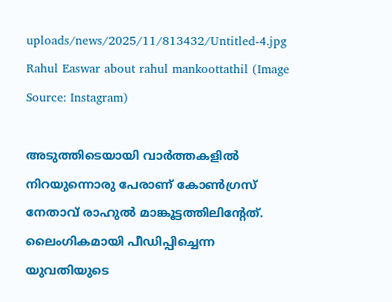uploads/news/2025/11/813432/Untitled-4.jpg
Rahul Easwar about rahul mankoottathil (Image Source: Instagram)

അടുത്തിടെയായി വാര്‍ത്തകളില്‍ നിറയുന്നൊരു പേരാണ് കോൺഗ്രസ് നേതാവ് രാഹുൽ മാങ്കൂട്ടത്തിലിന്റേത്. ലൈംഗികമായി പീഡിപ്പിച്ചെന്ന യുവതിയുടെ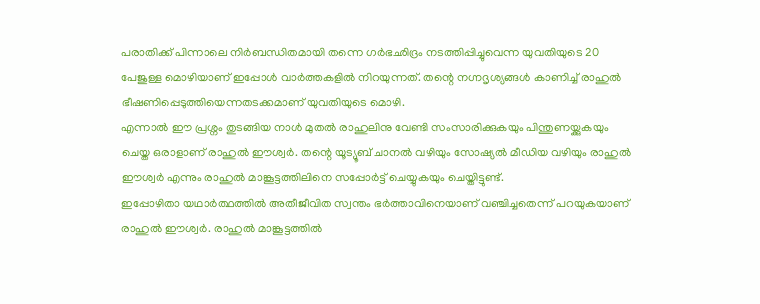പരാതിക്ക് പിന്നാലെ നിര്‍ബന്ധിതമായി തന്നെ ഗർഭഛിദ്രം നടത്തിപ്പിച്ചുവെന്ന യുവതിയുടെ 20 പേജുള്ള മൊഴിയാണ് ഇപ്പോള്‍ വാര്‍ത്തകളില്‍ നിറയുന്നത്. തന്റെ നഗ്നദൃശ്യങ്ങൾ കാണിച്ച് രാഹുൽ ഭീഷണിപ്പെടുത്തിയെന്നതടക്കമാണ് യുവതിയുടെ മൊഴി.
എന്നാല്‍ ഈ പ്രശ്നം തുടങ്ങിയ നാള്‍ മുതല്‍ രാഹുലിനു വേണ്ടി സംസാരിക്കുകയും പിന്തുണയ്ക്കുകയും ചെയ്ത ഒരാളാണ് രാഹുല്‍ ഈശ്വര്‍. തന്റെ യൂട്യൂബ് ചാനല്‍ വഴിയും സോഷ്യല്‍ മീഡിയ വഴിയും രാഹുല്‍ ഈശ്വര്‍ എന്നും രാഹുല്‍ മാങ്കൂട്ടത്തിലിനെ സപ്പോര്‍ട്ട് ചെയ്യുകയും ചെയ്തിട്ടുണ്ട്.
ഇപ്പോഴിതാ യഥാർത്ഥത്തിൽ അതീജീവിത സ്വന്തം ഭർത്താവിനെയാണ് വഞ്ചിച്ചതെന്ന് പറയുകയാണ് രാഹുല്‍ ഈശ്വര്‍. രാഹുല്‍ മാങ്കൂട്ടത്തില്‍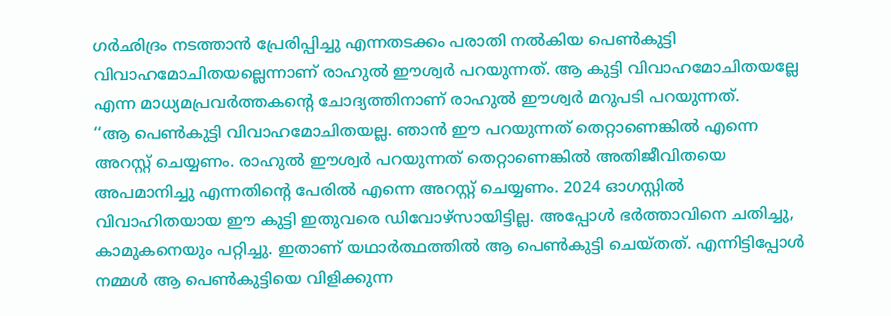ഗര്‍ഛിദ്രം നടത്താന്‍ പ്രേരിപ്പിച്ചു എന്നതടക്കം പരാതി നല്‍കിയ പെണ്‍കുട്ടി വിവാഹമോചിതയല്ലെന്നാണ് രാഹുല്‍ ഈശ്വര്‍ പറയുന്നത്. ആ കുട്ടി വിവാഹമോചിതയല്ലേ എന്ന മാധ്യമപ്രവര്‍ത്തകന്റെ ചോദ്യത്തിനാണ് രാഹുല്‍ ഈശ്വര്‍ മറുപടി പറയുന്നത്.
‘‘ആ പെണ്‍കുട്ടി വിവാഹമോചിതയല്ല. ഞാന്‍ ഈ പറയുന്നത് തെറ്റാണെങ്കില്‍ എന്നെ അറസ്റ്റ് ചെയ്യണം. രാഹുല്‍ ഈശ്വര്‍ പറയുന്നത് തെറ്റാണെങ്കില്‍ അതിജീവിതയെ അപമാനിച്ചു എന്നതിന്റെ പേരില്‍ എന്നെ അറസ്റ്റ് ചെയ്യണം. 2024 ഓഗസ്റ്റില്‍ വിവാഹിതയായ ഈ കുട്ടി ഇതുവരെ ഡിവോഴ്സായിട്ടില്ല. അപ്പോള്‍ ഭര്‍ത്താവിനെ ചതിച്ചു, കാമുകനെയും പറ്റിച്ചു. ഇതാണ് യഥാര്‍ത്ഥത്തില്‍ ആ പെണ്‍കുട്ടി ചെയ്തത്. എന്നിട്ടിപ്പോള്‍ നമ്മള്‍ ആ പെണ്‍കുട്ടിയെ വിളിക്കുന്ന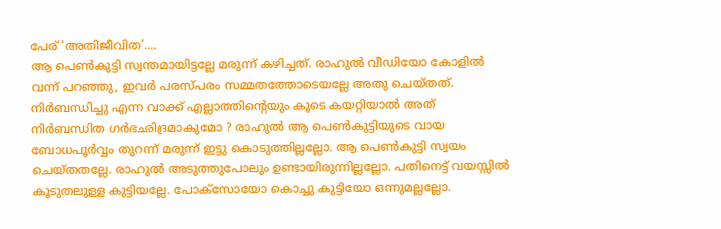പേര് ‘അതിജീവിത’....
ആ പെണ്‍കുട്ടി സ്വന്തമായിട്ടല്ലേ മരുന്ന് കഴിച്ചത്. രാഹുല്‍ വീഡിയോ കോളില്‍ വന്ന് പറഞ്ഞു, ഇവര്‍ പരസ്പരം സമ്മതത്തോടെയല്ലേ അതു ചെയ്തത്. നിര്‍ബന്ധിച്ചു എന്ന വാക്ക് എല്ലാത്തിന്റെയും കൂടെ കയറ്റിയാല്‍ അത് നിര്‍ബന്ധിത ഗര്‍ഭഛിദ്രമാകുമോ ? രാഹുല്‍ ആ പെണ്‍കുട്ടിയുടെ വായ ബോധപൂര്‍വ്വം തുറന്ന് മരുന്ന് ഇട്ടു കൊടുത്തില്ലല്ലോ. ആ പെണ്‍കുട്ടി സ്വയം ചെയ്തതല്ലേ. രാഹുല്‍ അടുത്തുപോലും ഉണ്ടായിരുന്നില്ലല്ലോ. പതിനെട്ട് വയസ്സില്‍ കൂടുതലുള്ള കുട്ടിയല്ലേ. പോക്സോയോ കൊച്ചു കുട്ടിയോ ഒന്നുമല്ലല്ലോ.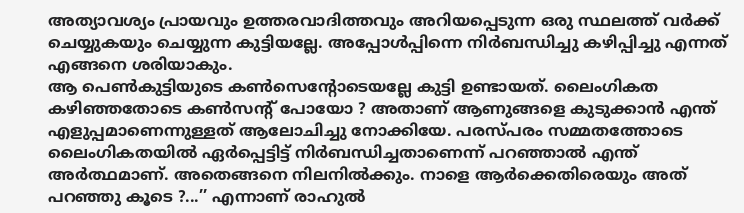അത്യാവശ്യം പ്രായവും ഉത്തരവാദിത്തവും അറിയപ്പെടുന്ന ഒരു സ്ഥലത്ത് വര്‍ക്ക് ചെയ്യുകയും ചെയ്യുന്ന കുട്ടിയല്ലേ. അപ്പോള്‍പ്പിന്നെ നിര്‍ബന്ധിച്ചു കഴിപ്പിച്ചു എന്നത് എങ്ങനെ ശരിയാകും.
ആ പെണ്‍കുട്ടിയുടെ കണ്‍സെന്റോടെയല്ലേ കുട്ടി ഉണ്ടായത്. ലൈംഗികത കഴിഞ്ഞതോടെ കണ്‍സന്റ് പോയോ ? അതാണ് ആണുങ്ങളെ കുടുക്കാന്‍ എന്ത് എളുപ്പമാണെന്നുള്ളത് ആലോചിച്ചു നോക്കിയേ. പരസ്പരം സമ്മതത്തോടെ ലൈംഗികതയില്‍ ഏര്‍പ്പെട്ടിട്ട് നിര്‍ബന്ധിച്ചതാണെന്ന് പറഞ്ഞാല്‍ എന്ത് അര്‍ത്ഥമാണ്. അതെങ്ങനെ നിലനില്‍ക്കും. നാളെ ആര്‍ക്കെതിരെയും അത് പറഞ്ഞു കൂടെ ?...’’ എന്നാണ് രാഹുല്‍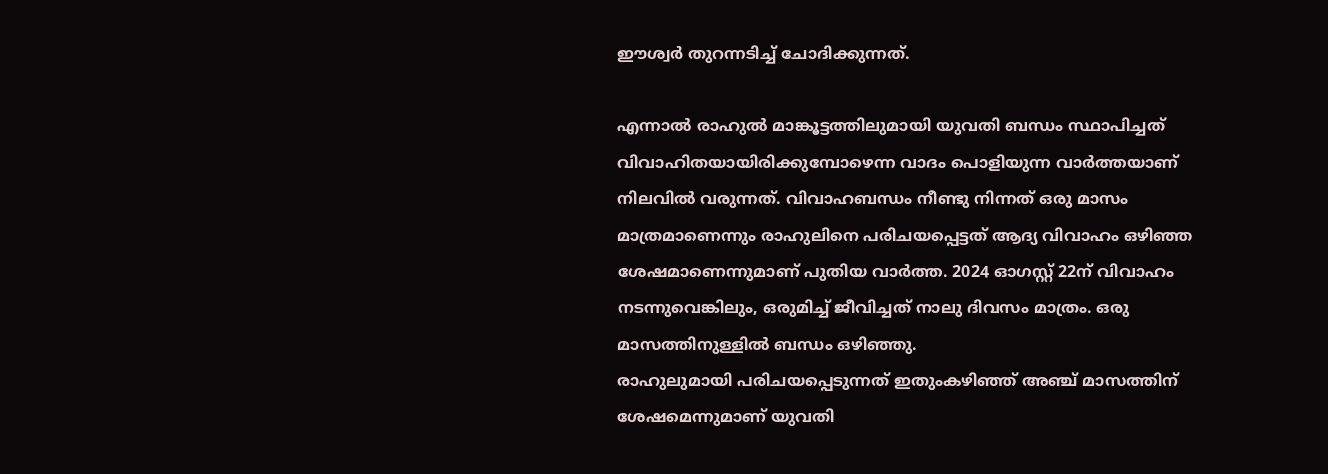ഈശ്വര്‍ തുറന്നടിച്ച് ചോദിക്കുന്നത്.

എന്നാല്‍ രാഹുൽ മാങ്കൂട്ടത്തിലുമായി യുവതി ബന്ധം സ്ഥാപിച്ചത് വിവാഹിതയായിരിക്കുമ്പോഴെന്ന വാദം പൊളിയുന്ന വാര്‍ത്തയാണ് നിലവില്‍ വരുന്നത്. വിവാഹബന്ധം നീണ്ടു നിന്നത് ഒരു മാസം മാത്രമാണെന്നും രാഹുലിനെ പരിചയപ്പെട്ടത് ആദ്യ വിവാഹം ഒഴിഞ്ഞ ശേഷമാണെന്നുമാണ് പുതിയ വാര്‍ത്ത. 2024 ഓഗസ്റ്റ് 22ന് വിവാഹം നടന്നുവെങ്കിലും, ഒരുമിച്ച് ജീവിച്ചത് നാലു ദിവസം മാത്രം. ഒരു മാസത്തിനുള്ളിൽ ബന്ധം ഒഴിഞ്ഞു.
രാഹുലുമായി പരിചയപ്പെടുന്നത് ഇതുംകഴിഞ്ഞ് അഞ്ച് മാസത്തിന് ശേഷമെന്നുമാണ് യുവതി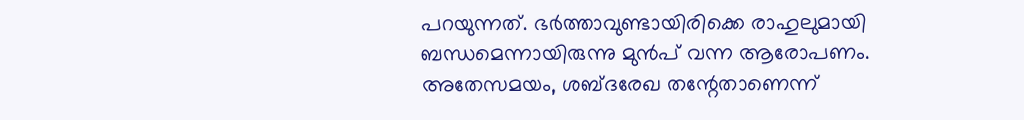പറയുന്നത്. ഭർത്താവുണ്ടായിരിക്കെ രാഹുലുമായി ബന്ധമെന്നായിരുന്നു മുന്‍പ് വന്ന ആരോപണം.
അതേസമയം, ശബ്ദരേഖ തന്റേതാണെന്ന്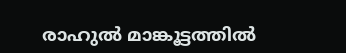രാഹുൽ മാങ്കൂട്ടത്തിൽ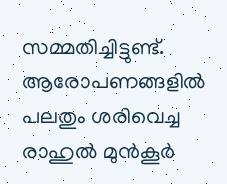സമ്മതിച്ചിട്ടുണ്ട്. ആരോപണങ്ങളിൽ പലതും ശരിവെച്ച രാഹുല്‍ മുൻകൂർ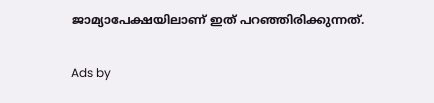ജാമ്യാപേക്ഷയിലാണ് ഇത് പറഞ്ഞിരിക്കുന്നത്.

Ads by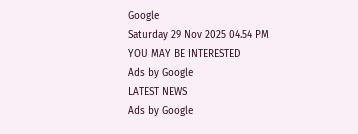Google
Saturday 29 Nov 2025 04.54 PM
YOU MAY BE INTERESTED
Ads by Google
LATEST NEWS
Ads by Google